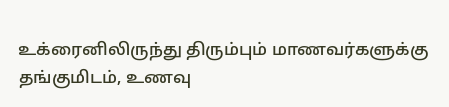உக்ரைனிலிருந்து திரும்பும் மாணவர்களுக்கு தங்குமிடம், உணவு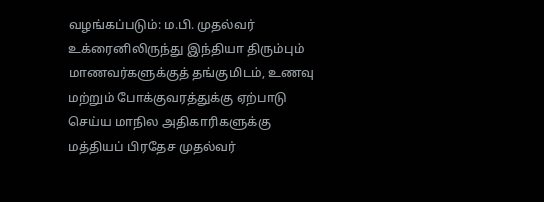வழங்கப்படும்: ம.பி. முதல்வர்
உக்ரைனிலிருந்து இந்தியா திரும்பும் மாணவர்களுக்குத் தங்குமிடம், உணவு மற்றும் போக்குவரத்துக்கு ஏற்பாடு செய்ய மாநில அதிகாரிகளுக்கு மத்தியப் பிரதேச முதல்வர்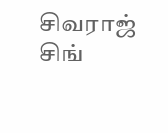சிவராஜ் சிங்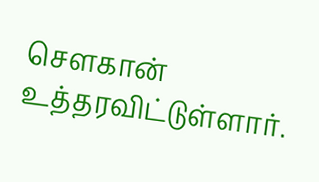சௌகான் உத்தரவிட்டுள்ளார்.